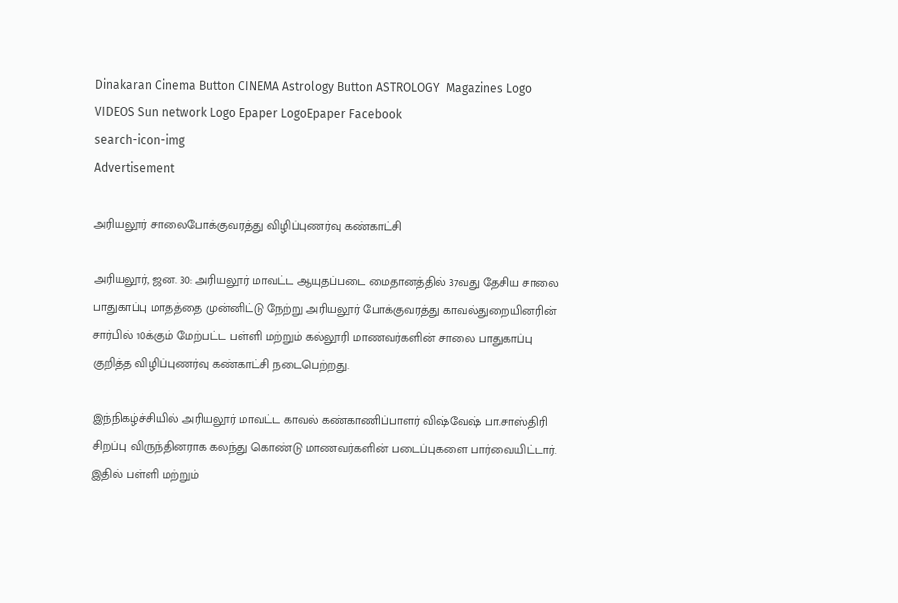Dinakaran Cinema Button CINEMA Astrology Button ASTROLOGY  Magazines Logo VIDEOS Sun network Logo Epaper LogoEpaper Facebook
search-icon-img
Advertisement

அரியலூர் சாலைபோக்குவரத்து விழிப்புணர்வு கண்காட்சி

அரியலூர், ஜன. 30: அரியலூர் மாவட்ட ஆயுதப்படை மைதானத்தில் 37வது தேசிய சாலை பாதுகாப்பு மாதத்தை முன்னிட்டு நேற்று அரியலூர் போக்குவரத்து காவல்துறையினரின் சார்பில் 10க்கும் மேற்பட்ட பள்ளி மற்றும் கல்லூரி மாணவர்களின் சாலை பாதுகாப்பு குறித்த விழிப்புணர்வு கண்காட்சி நடைபெற்றது.

இந்நிகழ்ச்சியில் அரியலூர் மாவட்ட காவல் கண்காணிப்பாளர் விஷ்வேஷ் பா.சாஸ்திரி சிறப்பு விருந்தினராக கலந்து கொண்டு மாணவர்களின் படைப்புகளை பார்வையிட்டார். இதில் பள்ளி மற்றும்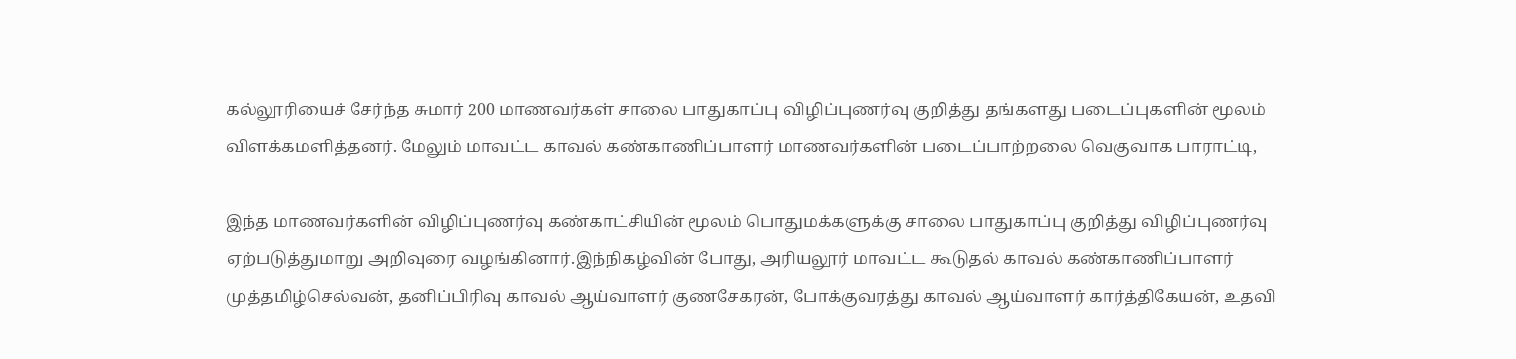கல்லூரியைச் சேர்ந்த சுமார் 200 மாணவர்கள் சாலை பாதுகாப்பு விழிப்புணர்வு குறித்து தங்களது படைப்புகளின் மூலம் விளக்கமளித்தனர். மேலும் மாவட்ட காவல் கண்காணிப்பாளர் மாணவர்களின் படைப்பாற்றலை வெகுவாக பாராட்டி,

இந்த மாணவர்களின் விழிப்புணர்வு கண்காட்சியின் மூலம் பொதுமக்களுக்கு சாலை பாதுகாப்பு குறித்து விழிப்புணர்வு ஏற்படுத்துமாறு அறிவுரை வழங்கினார்.இந்நிகழ்வின் போது, அரியலூர் மாவட்ட கூடுதல் காவல் கண்காணிப்பாளர் முத்தமிழ்செல்வன், தனிப்பிரிவு காவல் ஆய்வாளர் குணசேகரன், போக்குவரத்து காவல் ஆய்வாளர் கார்த்திகேயன், உதவி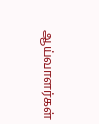ஆய்வாளர்கள்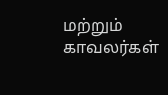மற்றும் காவலர்கள்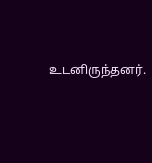உடனிருந்தனர்.